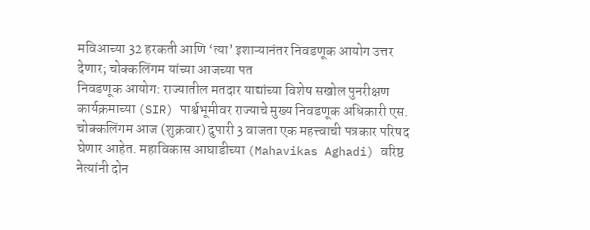मविआच्या 32 हरकती आणि ‘त्या’ इशाऱ्यानंतर निवडणूक आयोग उत्तर देणार; चोक्कलिंगम यांच्या आजच्या पत
निवडणूक आयोग: राज्यातील मतदार याद्यांच्या विशेष सखोल पुनरीक्षण कार्यक्रमाच्या (SIR) पार्श्वभूमीवर राज्याचे मुख्य निवडणूक अधिकारी एस. चोक्कलिंगम आज (शुक्रवार) दुपारी 3 वाजता एक महत्त्वाची पत्रकार परिषद घेणार आहेत. महाविकास आघाडीच्या (Mahavikas Aghadi) वरिष्ठ नेत्यांनी दोन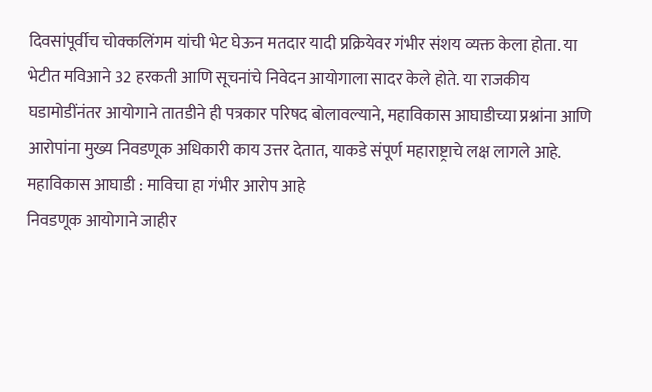दिवसांपूर्वीच चोक्कलिंगम यांची भेट घेऊन मतदार यादी प्रक्रियेवर गंभीर संशय व्यक्त केला होता. या भेटीत मविआने 32 हरकती आणि सूचनांचे निवेदन आयोगाला सादर केले होते. या राजकीय घडामोडींनंतर आयोगाने तातडीने ही पत्रकार परिषद बोलावल्याने, महाविकास आघाडीच्या प्रश्नांना आणि आरोपांना मुख्य निवडणूक अधिकारी काय उत्तर देतात, याकडे संपूर्ण महाराष्ट्राचे लक्ष लागले आहे.
महाविकास आघाडी : माविचा हा गंभीर आरोप आहे
निवडणूक आयोगाने जाहीर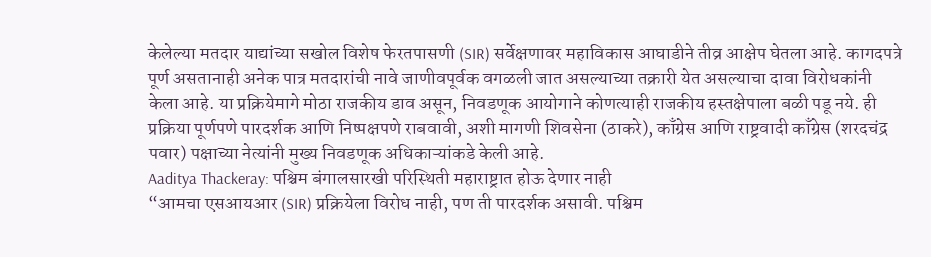केलेल्या मतदार याद्यांच्या सखोल विशेष फेरतपासणी (SIR) सर्वेक्षणावर महाविकास आघाडीने तीव्र आक्षेप घेतला आहे. कागदपत्रे पूर्ण असतानाही अनेक पात्र मतदारांची नावे जाणीवपूर्वक वगळली जात असल्याच्या तक्रारी येत असल्याचा दावा विरोधकांनी केला आहे. या प्रक्रियेमागे मोठा राजकीय डाव असून, निवडणूक आयोगाने कोणत्याही राजकीय हस्तक्षेपाला बळी पडू नये. ही प्रक्रिया पूर्णपणे पारदर्शक आणि निष्पक्षपणे राबवावी, अशी मागणी शिवसेना (ठाकरे), काँग्रेस आणि राष्ट्रवादी काँग्रेस (शरदचंद्र पवार) पक्षाच्या नेत्यांनी मुख्य निवडणूक अधिकाऱ्यांकडे केली आहे.
Aaditya Thackeray: पश्चिम बंगालसारखी परिस्थिती महाराष्ट्रात होऊ देणार नाही
“आमचा एसआयआर (SIR) प्रक्रियेला विरोध नाही, पण ती पारदर्शक असावी. पश्चिम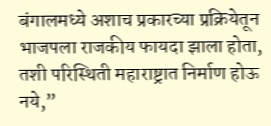बंगालमध्ये अशाच प्रकारच्या प्रक्रियेतून भाजपला राजकीय फायदा झाला होता, तशी परिस्थिती महाराष्ट्रात निर्माण होऊ नये,”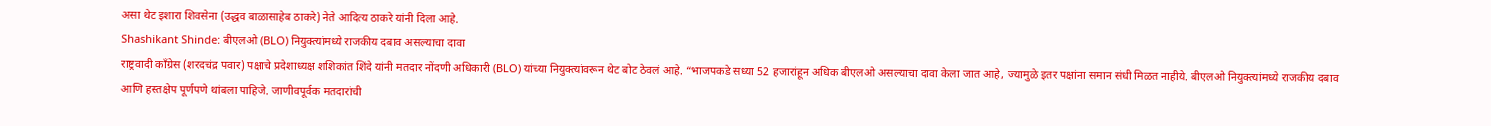असा थेट इशारा शिवसेना (उद्धव बाळासाहेब ठाकरे) नेते आदित्य ठाकरे यांनी दिला आहे.
Shashikant Shinde: बीएलओ (BLO) नियुक्त्यांमध्ये राजकीय दबाव असल्याचा दावा
राष्ट्रवादी काँग्रेस (शरदचंद्र पवार) पक्षाचे प्रदेशाध्यक्ष शशिकांत शिंदे यांनी मतदार नोंदणी अधिकारी (BLO) यांच्या नियुक्त्यांवरून थेट बोट ठेवलं आहे. “भाजपकडे सध्या 52 हजारांहून अधिक बीएलओ असल्याचा दावा केला जात आहे, ज्यामुळे इतर पक्षांना समान संधी मिळत नाहीये. बीएलओ नियुक्त्यांमध्ये राजकीय दबाव आणि हस्तक्षेप पूर्णपणे थांबला पाहिजे. जाणीवपूर्वक मतदारांची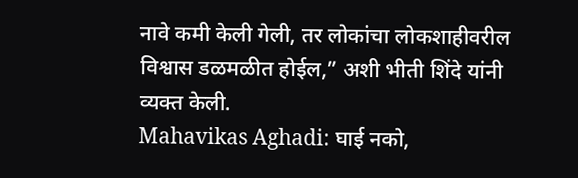नावे कमी केली गेली, तर लोकांचा लोकशाहीवरील विश्वास डळमळीत होईल,” अशी भीती शिंदे यांनी व्यक्त केली.
Mahavikas Aghadi: घाई नको,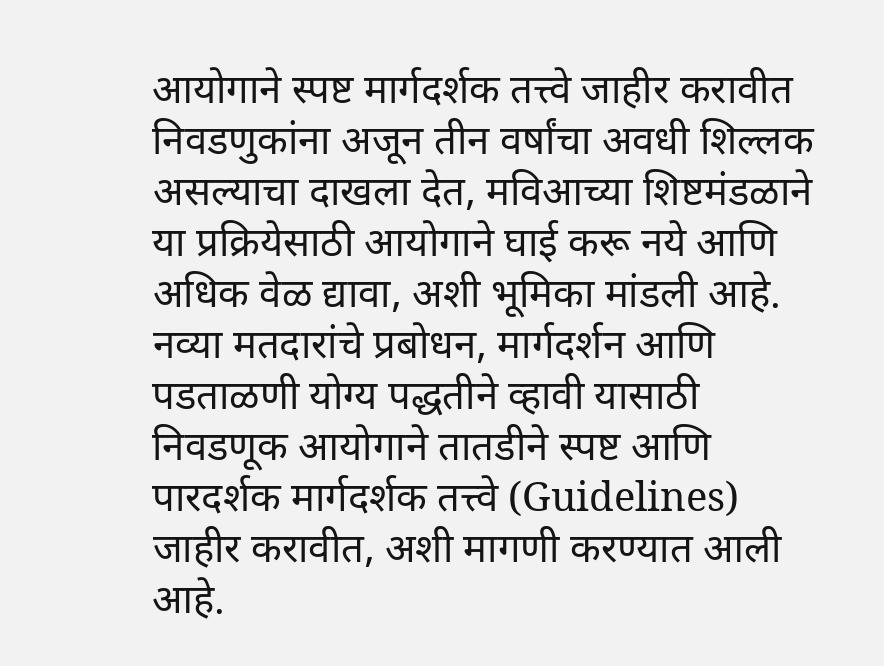आयोगाने स्पष्ट मार्गदर्शक तत्त्वे जाहीर करावीत
निवडणुकांना अजून तीन वर्षांचा अवधी शिल्लक असल्याचा दाखला देत, मविआच्या शिष्टमंडळाने या प्रक्रियेसाठी आयोगाने घाई करू नये आणि अधिक वेळ द्यावा, अशी भूमिका मांडली आहे. नव्या मतदारांचे प्रबोधन, मार्गदर्शन आणि पडताळणी योग्य पद्धतीने व्हावी यासाठी निवडणूक आयोगाने तातडीने स्पष्ट आणि पारदर्शक मार्गदर्शक तत्त्वे (Guidelines) जाहीर करावीत, अशी मागणी करण्यात आली आहे.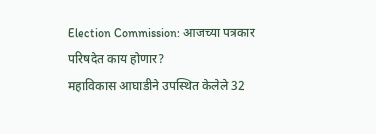Election Commission: आजच्या पत्रकार परिषदेत काय होणार?
महाविकास आघाडीने उपस्थित केलेले 32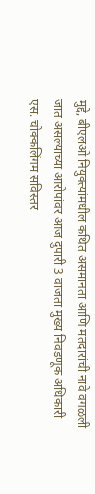मुद्दे, बीएलओ नियुक्त्यांमधील कथित असमानता आणि मतदारांची नावे वगळली जात असल्याच्या आरोपांवर आज दुपारी 3 वाजता मुख्य निवडणूक अधिकारी एस. चोक्कलिंगम सविस्तर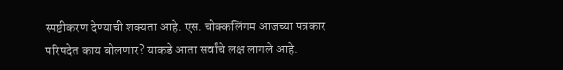स्पष्टीकरण देण्याची शक्यता आहे. एस. चोक्कलिंगम आजच्या पत्रकार परिषदेत काय बोलणार? याकडे आता सर्वांचे लक्ष लागले आहे.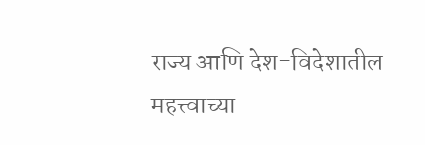राज्य आणि देश-विदेशातील महत्त्वाच्या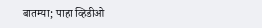बातम्या; पाहा व्हिडीओ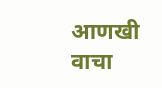आणखी वाचा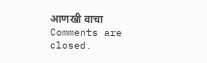आणखी वाचा
Comments are closed.